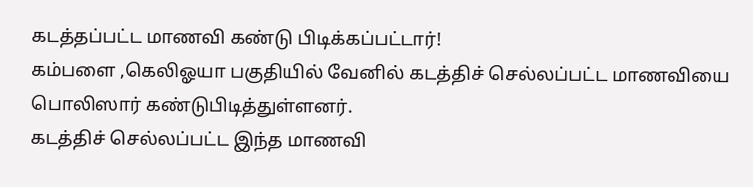கடத்தப்பட்ட மாணவி கண்டு பிடிக்கப்பட்டார்!
கம்பளை ,கெலிஓயா பகுதியில் வேனில் கடத்திச் செல்லப்பட்ட மாணவியை பொலிஸார் கண்டுபிடித்துள்ளனர்.
கடத்திச் செல்லப்பட்ட இந்த மாணவி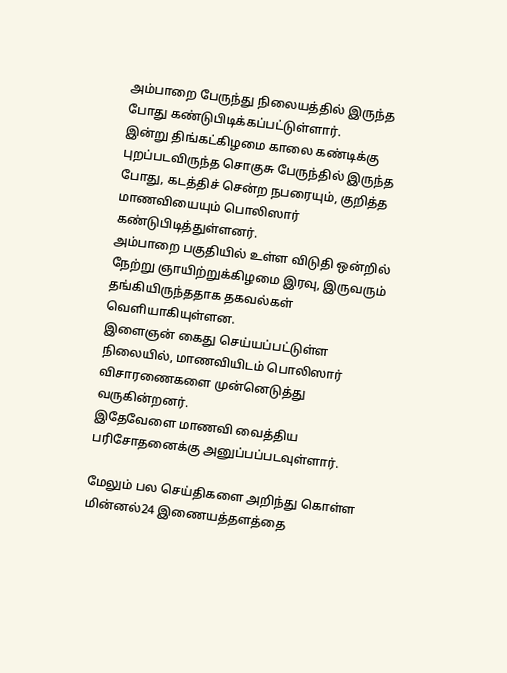அம்பாறை பேருந்து நிலையத்தில் இருந்த போது கண்டுபிடிக்கப்பட்டுள்ளார்.
இன்று திங்கட்கிழமை காலை கண்டிக்கு புறப்படவிருந்த சொகுசு பேருந்தில் இருந்த போது, கடத்திச் சென்ற நபரையும், குறித்த மாணவியையும் பொலிஸார் கண்டுபிடித்துள்ளனர்.
அம்பாறை பகுதியில் உள்ள விடுதி ஒன்றில் நேற்று ஞாயிற்றுக்கிழமை இரவு, இருவரும் தங்கியிருந்ததாக தகவல்கள் வெளியாகியுள்ளன.
இளைஞன் கைது செய்யப்பட்டுள்ள நிலையில், மாணவியிடம் பொலிஸார் விசாரணைகளை முன்னெடுத்து வருகின்றனர்.
இதேவேளை மாணவி வைத்திய பரிசோதனைக்கு அனுப்பப்படவுள்ளார்.

மேலும் பல செய்திகளை அறிந்து கொள்ள மின்னல்24 இணையத்தளத்தை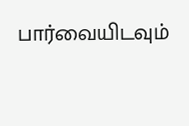பார்வையிடவும்